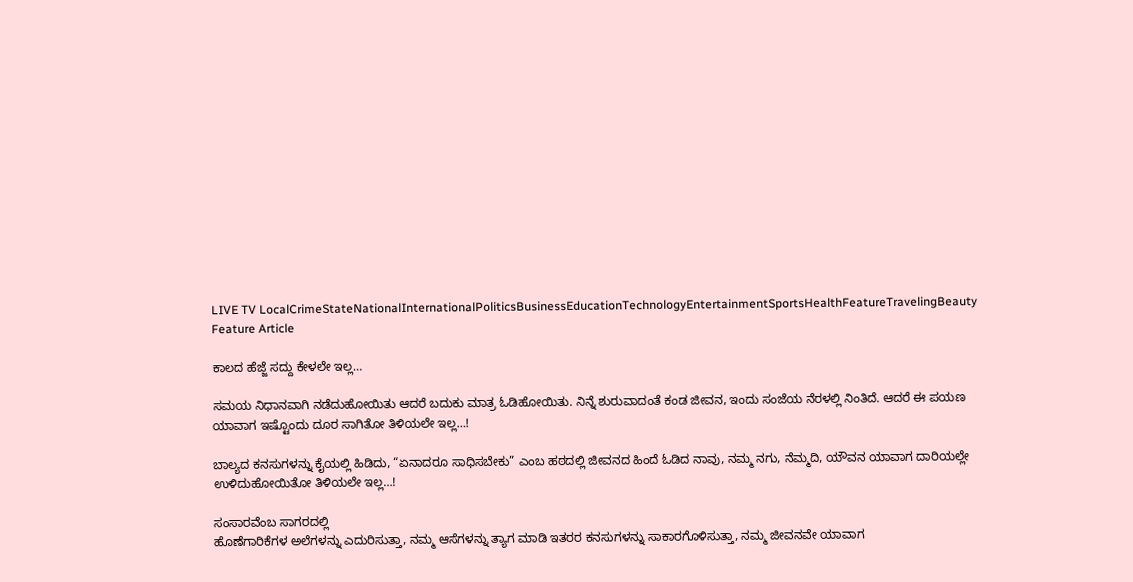LIVE TV LocalCrimeStateNationalInternationalPoliticsBusinessEducationTechnologyEntertainmentSportsHealthFeatureTravelingBeauty
Feature Article

ಕಾಲದ ಹೆಜ್ಜೆ ಸದ್ದು ಕೇಳಲೇ ಇಲ್ಲ…

ಸಮಯ ನಿಧಾನವಾಗಿ ನಡೆದುಹೋಯಿತು ಆದರೆ ಬದುಕು ಮಾತ್ರ ಓಡಿಹೋಯಿತು. ನಿನ್ನೆ ಶುರುವಾದಂತೆ ಕಂಡ ಜೀವನ, ಇಂದು ಸಂಜೆಯ ನೆರಳಲ್ಲಿ ನಿಂತಿದೆ. ಆದರೆ ಈ ಪಯಣ ಯಾವಾಗ ಇಷ್ಟೊಂದು ದೂರ ಸಾಗಿತೋ ತಿಳಿಯಲೇ ಇಲ್ಲ…!

ಬಾಲ್ಯದ ಕನಸುಗಳನ್ನು ಕೈಯಲ್ಲಿ ಹಿಡಿದು, “ಏನಾದರೂ ಸಾಧಿಸಬೇಕು” ಎಂಬ ಹಠದಲ್ಲಿ ಜೀವನದ ಹಿಂದೆ ಓಡಿದ ನಾವು, ನಮ್ಮ ನಗು, ನೆಮ್ಮದಿ, ಯೌವನ ಯಾವಾಗ ದಾರಿಯಲ್ಲೇ ಉಳಿದುಹೋಯಿತೋ ತಿಳಿಯಲೇ ಇಲ್ಲ…!

ಸಂಸಾರವೆಂಬ ಸಾಗರದಲ್ಲಿ
ಹೊಣೆಗಾರಿಕೆಗಳ ಅಲೆಗಳನ್ನು ಎದುರಿಸುತ್ತಾ, ನಮ್ಮ ಆಸೆಗಳನ್ನು ತ್ಯಾಗ ಮಾಡಿ ಇತರರ ಕನಸುಗಳನ್ನು ಸಾಕಾರಗೊಳಿಸುತ್ತಾ, ನಮ್ಮ ಜೀವನವೇ ಯಾವಾಗ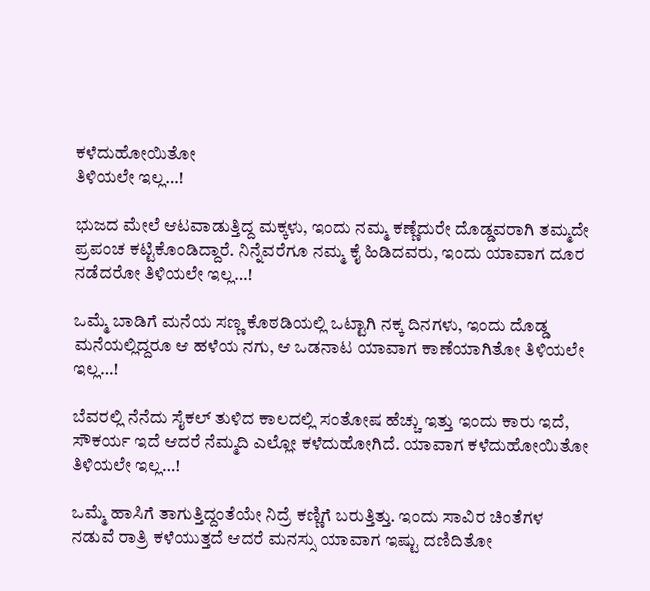ಕಳೆದುಹೋಯಿತೋ
ತಿಳಿಯಲೇ ಇಲ್ಲ…!

ಭುಜದ ಮೇಲೆ ಆಟವಾಡುತ್ತಿದ್ದ ಮಕ್ಕಳು, ಇಂದು ನಮ್ಮ ಕಣ್ಣೆದುರೇ ದೊಡ್ಡವರಾಗಿ ತಮ್ಮದೇ ಪ್ರಪಂಚ ಕಟ್ಟಿಕೊಂಡಿದ್ದಾರೆ. ನಿನ್ನೆವರೆಗೂ ನಮ್ಮ ಕೈ ಹಿಡಿದವರು, ಇಂದು ಯಾವಾಗ ದೂರ ನಡೆದರೋ ತಿಳಿಯಲೇ ಇಲ್ಲ…!

ಒಮ್ಮೆ ಬಾಡಿಗೆ ಮನೆಯ ಸಣ್ಣ ಕೊಠಡಿಯಲ್ಲಿ ಒಟ್ಟಾಗಿ ನಕ್ಕ ದಿನಗಳು, ಇಂದು ದೊಡ್ಡ ಮನೆಯಲ್ಲಿದ್ದರೂ ಆ ಹಳೆಯ ನಗು, ಆ ಒಡನಾಟ ಯಾವಾಗ ಕಾಣೆಯಾಗಿತೋ ತಿಳಿಯಲೇ ಇಲ್ಲ…!

ಬೆವರಲ್ಲಿ ನೆನೆದು ಸೈಕಲ್ ತುಳಿದ ಕಾಲದಲ್ಲಿ ಸಂತೋಷ ಹೆಚ್ಚು ಇತ್ತು ಇಂದು ಕಾರು ಇದೆ, ಸೌಕರ್ಯ ಇದೆ ಆದರೆ ನೆಮ್ಮದಿ ಎಲ್ಲೋ ಕಳೆದುಹೋಗಿದೆ. ಯಾವಾಗ ಕಳೆದುಹೋಯಿತೋ ತಿಳಿಯಲೇ ಇಲ್ಲ…!

ಒಮ್ಮೆ ಹಾಸಿಗೆ ತಾಗುತ್ತಿದ್ದಂತೆಯೇ ನಿದ್ರೆ ಕಣ್ಣಿಗೆ ಬರುತ್ತಿತ್ತು. ಇಂದು ಸಾವಿರ ಚಿಂತೆಗಳ ನಡುವೆ ರಾತ್ರಿ ಕಳೆಯುತ್ತದೆ ಆದರೆ ಮನಸ್ಸು ಯಾವಾಗ ಇಷ್ಟು ದಣಿದಿತೋ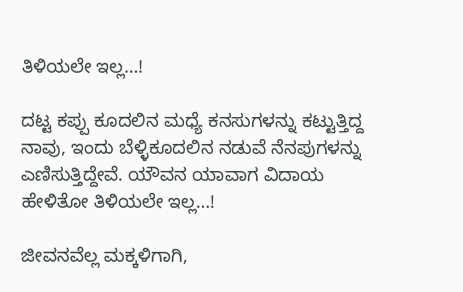ತಿಳಿಯಲೇ ಇಲ್ಲ…!

ದಟ್ಟ ಕಪ್ಪು ಕೂದಲಿನ ಮಧ್ಯೆ ಕನಸುಗಳನ್ನು ಕಟ್ಟುತ್ತಿದ್ದ ನಾವು, ಇಂದು ಬೆಳ್ಳಿಕೂದಲಿನ ನಡುವೆ ನೆನಪುಗಳನ್ನು ಎಣಿಸುತ್ತಿದ್ದೇವೆ. ಯೌವನ ಯಾವಾಗ ವಿದಾಯ ಹೇಳಿತೋ ತಿಳಿಯಲೇ ಇಲ್ಲ…!

ಜೀವನವೆಲ್ಲ ಮಕ್ಕಳಿಗಾಗಿ,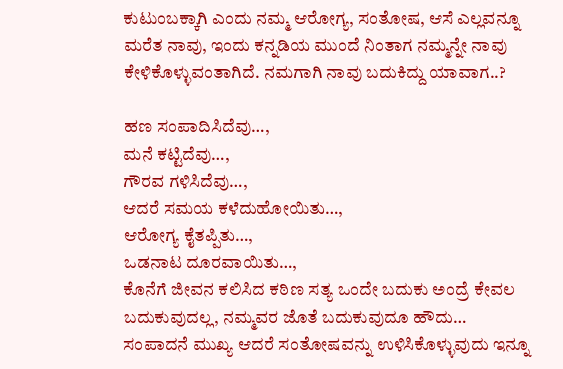ಕುಟುಂಬಕ್ಕಾಗಿ ಎಂದು ನಮ್ಮ ಆರೋಗ್ಯ, ಸಂತೋಷ, ಆಸೆ ಎಲ್ಲವನ್ನೂ ಮರೆತ ನಾವು, ಇಂದು ಕನ್ನಡಿಯ ಮುಂದೆ ನಿಂತಾಗ ನಮ್ಮನ್ನೇ ನಾವು ಕೇಳಿಕೊಳ್ಳುವಂತಾಗಿದೆ. ನಮಗಾಗಿ ನಾವು ಬದುಕಿದ್ದು ಯಾವಾಗ..?

ಹಣ ಸಂಪಾದಿಸಿದೆವು…,
ಮನೆ ಕಟ್ಟಿದೆವು…,
ಗೌರವ ಗಳಿಸಿದೆವು…,
ಆದರೆ ಸಮಯ ಕಳೆದುಹೋಯಿತು…,
ಆರೋಗ್ಯ ಕೈತಪ್ಪಿತು…,
ಒಡನಾಟ ದೂರವಾಯಿತು…,
ಕೊನೆಗೆ ಜೀವನ ಕಲಿಸಿದ ಕಠಿಣ ಸತ್ಯ ಒಂದೇ ಬದುಕು ಅಂದ್ರೆ ಕೇವಲ ಬದುಕುವುದಲ್ಲ, ನಮ್ಮವರ ಜೊತೆ ಬದುಕುವುದೂ ಹೌದು… ಸಂಪಾದನೆ ಮುಖ್ಯ ಆದರೆ ಸಂತೋಷವನ್ನು ಉಳಿಸಿಕೊಳ್ಳುವುದು ಇನ್ನೂ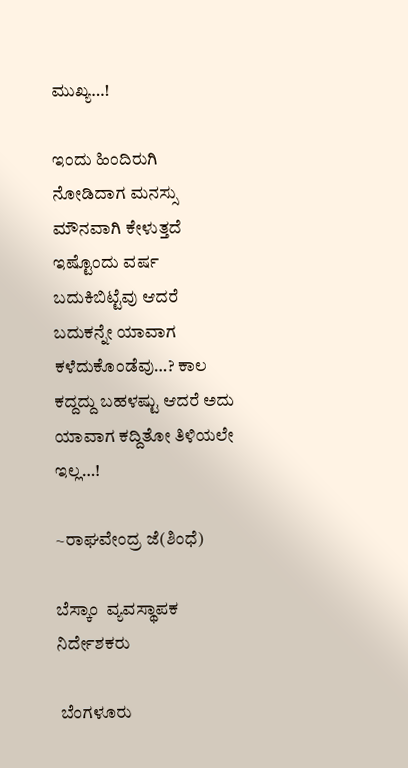ಮುಖ್ಯ…!

ಇಂದು ಹಿಂದಿರುಗಿ ನೋಡಿದಾಗ ಮನಸ್ಸು ಮೌನವಾಗಿ ಕೇಳುತ್ತದೆ ಇಷ್ಟೊಂದು ವರ್ಷ ಬದುಕಿಬಿಟ್ಟೆವು ಆದರೆ ಬದುಕನ್ನೇ ಯಾವಾಗ ಕಳೆದುಕೊಂಡೆವು…? ಕಾಲ ಕದ್ದದ್ದು ಬಹಳಷ್ಟು ಆದರೆ ಅದು ಯಾವಾಗ ಕದ್ದಿತೋ ತಿಳಿಯಲೇ ಇಲ್ಲ…!

~ರಾಘವೇಂದ್ರ ಜೆ(ಶಿಂಧೆ)

ಬೆಸ್ಕಾಂ  ವ್ಯವಸ್ಥಾಪಕ ನಿರ್ದೇಶಕರು

 ಬೆಂಗಳೂರು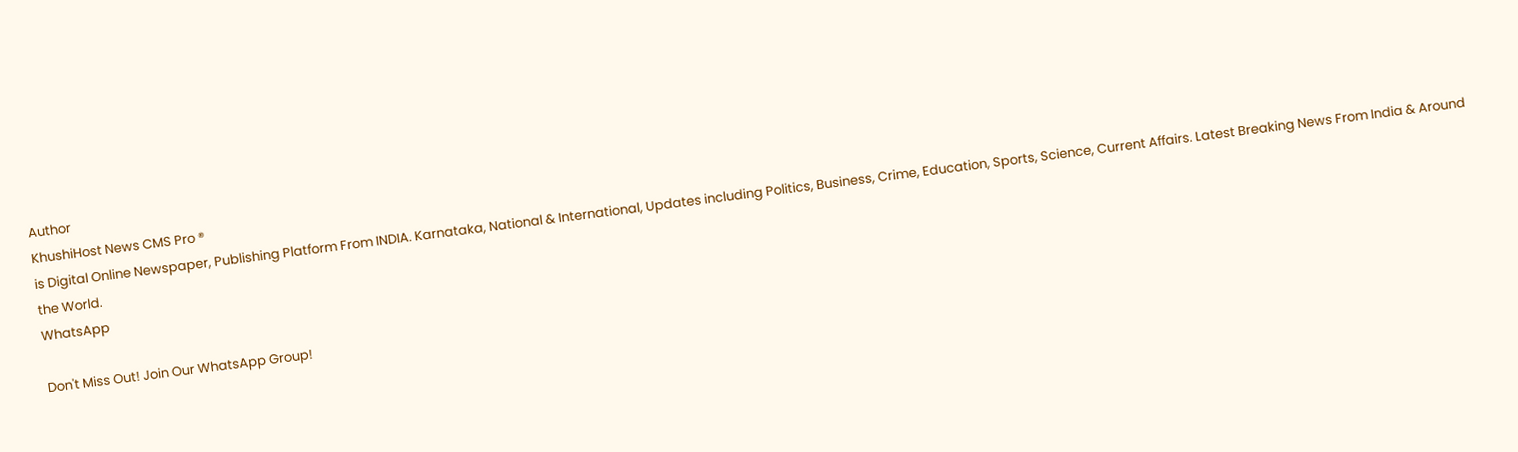Author
KhushiHost News CMS Pro ®
is Digital Online Newspaper, Publishing Platform From INDIA. Karnataka, National & International, Updates including Politics, Business, Crime, Education, Sports, Science, Current Affairs. Latest Breaking News From India & Around the World.
WhatsApp

Don't Miss Out! Join Our WhatsApp Group!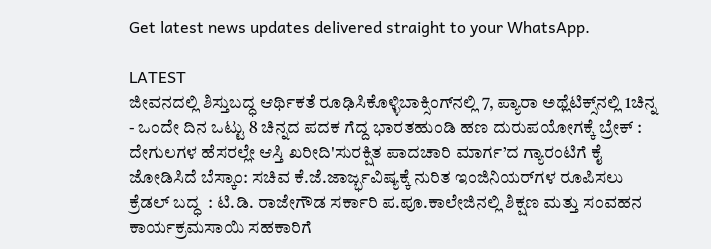Get latest news updates delivered straight to your WhatsApp.

LATEST
ಜೀವನದಲ್ಲಿ ಶಿಸ್ತುಬದ್ಧ ಆರ್ಥಿಕತೆ ರೂಢಿಸಿಕೊಳ್ಳಿಬಾಕ್ಸಿಂಗ್‌ನಲ್ಲಿ 7, ಪ್ಯಾರಾ ಅಥ್ಲೆಟಿಕ್ಸ್‌ನಲ್ಲಿ 1ಚಿನ್ನ - ಒಂದೇ ದಿನ ಒಟ್ಟು 8 ಚಿನ್ನದ ಪದಕ ಗೆದ್ದ ಭಾರತಹುಂಡಿ ಹಣ ದುರುಪಯೋಗಕ್ಕೆ ಬ್ರೇಕ್ : ದೇಗುಲಗಳ ಹೆಸರಲ್ಲೇ ಆಸ್ತಿ ಖರೀದಿ'ಸುರಕ್ಷಿತ ಪಾದಚಾರಿ ಮಾರ್ಗ’ದ ಗ್ಯಾರಂಟಿಗೆ ಕೈ ಜೋಡಿಸಿದೆ ಬೆಸ್ಕಾಂ: ಸಚಿವ ಕೆ.ಜೆ.ಜಾರ್ಜ್ಭವಿಷ್ಯಕ್ಕೆ ನುರಿತ ಇಂಜಿನಿಯರ್‌ಗಳ ರೂಪಿಸಲು  ಕ್ರೆಡಲ್‌ ಬದ್ಧ  : ಟಿ.ಡಿ. ರಾಜೇಗೌಡ ಸರ್ಕಾರಿ ಪ.ಪೂ.ಕಾಲೇಜಿನಲ್ಲಿ ಶಿಕ್ಷಣ ಮತ್ತು ಸಂವಹನ ಕಾರ್ಯಕ್ರಮಸಾಯಿ ಸಹಕಾರಿಗೆ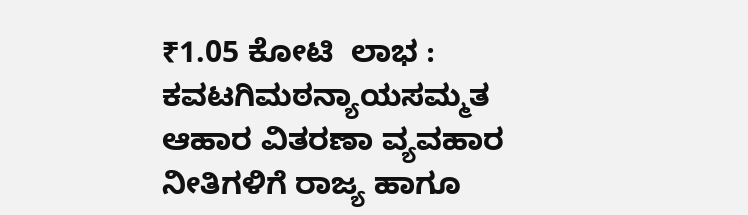₹1.05 ಕೋಟಿ  ಲಾಭ : ಕವಟಗಿಮಠನ್ಯಾಯಸಮ್ಮತ ಆಹಾರ ವಿತರಣಾ ವ್ಯವಹಾರ ನೀತಿಗಳಿಗೆ ರಾಜ್ಯ ಹಾಗೂ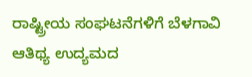ರಾಷ್ಟ್ರೀಯ ಸಂಘಟನೆಗಳಿಗೆ ಬೆಳಗಾವಿ ಆತಿಥ್ಯ ಉದ್ಯಮದ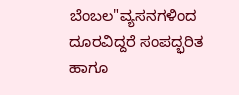ಬೆಂಬಲ"ವ್ಯಸನಗಳಿಂದ ದೂರವಿದ್ದರೆ ಸಂಪದ್ಭರಿತ ಹಾಗೂ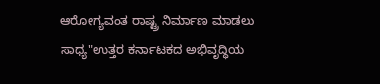ಆರೋಗ್ಯವಂತ ರಾಷ್ಟ್ರ ನಿರ್ಮಾಣ ಮಾಡಲು ಸಾಧ್ಯ"ಉತ್ತರ ಕರ್ನಾಟಕದ ಅಭಿವೃದ್ಧಿಯ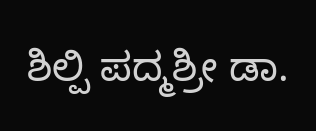ಶಿಲ್ಪಿ ಪದ್ಮಶ್ರೀ ಡಾ.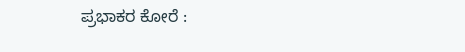ಪ್ರಭಾಕರ ಕೋರೆ :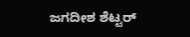ಜಗದೀಶ ಶೆಟ್ಟರ್